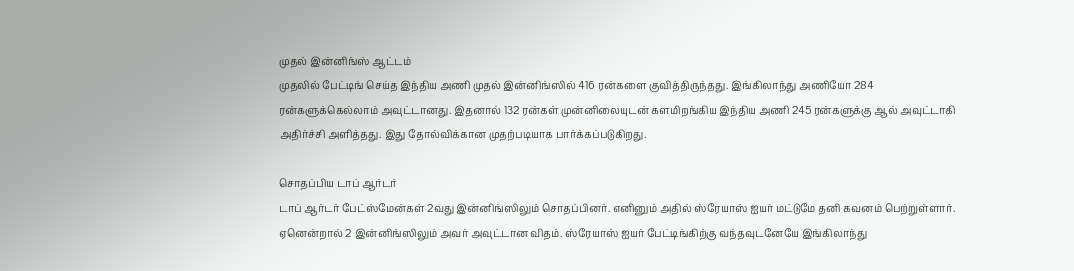முதல் இன்னிங்ஸ் ஆட்டம்
முதலில் பேட்டிங் செய்த இந்திய அணி முதல் இன்னிங்ஸில் 416 ரன்களை குவித்திருந்தது. இங்கிலாந்து அணியோ 284 ரன்களுக்கெல்லாம் அவுட்டானது. இதனால் 132 ரன்கள் முன்னிலையுடன் களமிறங்கிய இந்திய அணி 245 ரன்களுக்கு ஆல் அவுட்டாகி அதிர்ச்சி அளித்தது. இது தோல்விக்கான முதற்படியாக பார்க்கப்படுகிறது.

சொதப்பிய டாப் ஆர்டர்
டாப் ஆர்டர் பேட்ஸ்மேன்கள் 2வது இன்னிங்ஸிலும் சொதப்பினர். எனினும் அதில் ஸ்ரேயாஸ் ஐயர் மட்டுமே தனி கவனம் பெற்றுள்ளார். ஏனென்றால் 2 இன்னிங்ஸிலும் அவர் அவுட்டான விதம். ஸ்ரேயாஸ் ஐயர் பேட்டிங்கிற்கு வந்தவுடனேயே இங்கிலாந்து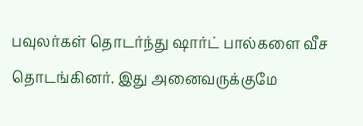பவுலர்கள் தொடர்ந்து ஷார்ட் பால்களை வீச தொடங்கினர். இது அனைவருக்குமே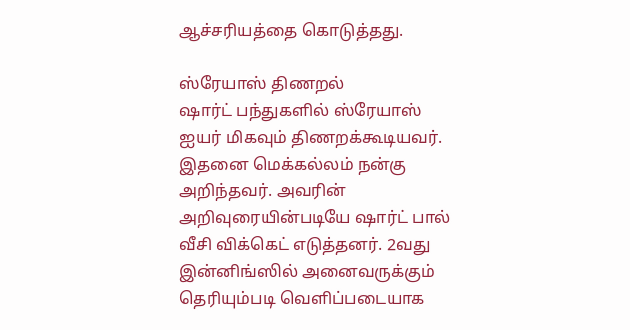ஆச்சரியத்தை கொடுத்தது.

ஸ்ரேயாஸ் திணறல்
ஷார்ட் பந்துகளில் ஸ்ரேயாஸ் ஐயர் மிகவும் திணறக்கூடியவர். இதனை மெக்கல்லம் நன்கு அறிந்தவர். அவரின் அறிவுரையின்படியே ஷார்ட் பால் வீசி விக்கெட் எடுத்தனர். 2வது இன்னிங்ஸில் அனைவருக்கும் தெரியும்படி வெளிப்படையாக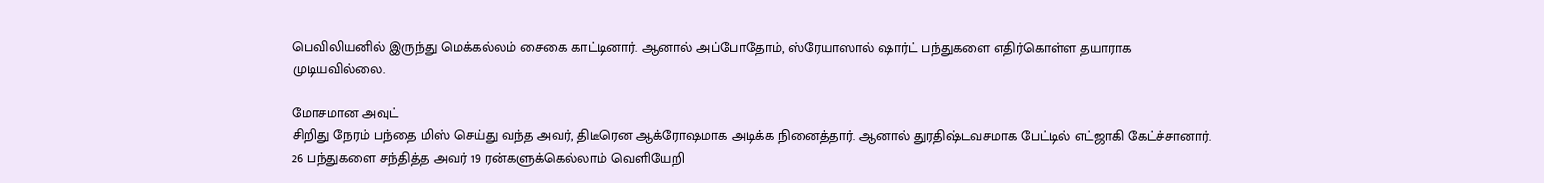பெவிலியனில் இருந்து மெக்கல்லம் சைகை காட்டினார். ஆனால் அப்போதோம், ஸ்ரேயாஸால் ஷார்ட் பந்துகளை எதிர்கொள்ள தயாராக முடியவில்லை.

மோசமான அவுட்
சிறிது நேரம் பந்தை மிஸ் செய்து வந்த அவர், திடீரென ஆக்ரோஷமாக அடிக்க நினைத்தார். ஆனால் துரதிஷ்டவசமாக பேட்டில் எட்ஜாகி கேட்ச்சானார். 26 பந்துகளை சந்தித்த அவர் 19 ரன்களுக்கெல்லாம் வெளியேறி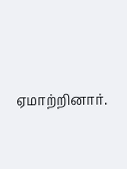ஏமாற்றினார்.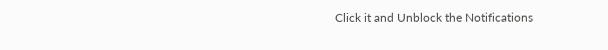Click it and Unblock the Notifications